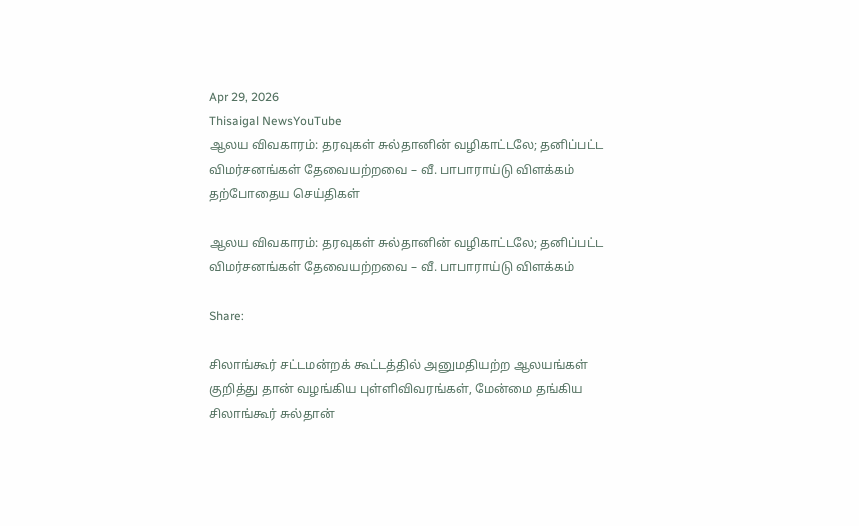Apr 29, 2026
Thisaigal NewsYouTube
ஆலய விவகாரம்: தரவுகள் சுல்தானின் வழிகாட்டலே; தனிப்பட்ட விமர்சனங்கள் தேவையற்றவை – வீ. பாபாராய்டு விளக்கம்
தற்போதைய செய்திகள்

ஆலய விவகாரம்: தரவுகள் சுல்தானின் வழிகாட்டலே; தனிப்பட்ட விமர்சனங்கள் தேவையற்றவை – வீ. பாபாராய்டு விளக்கம்

Share:

சிலாங்கூர் சட்டமன்றக் கூட்டத்தில் அனுமதியற்ற ஆலயங்கள் குறித்து தான் வழங்கிய புள்ளிவிவரங்கள், மேன்மை தங்கிய சிலாங்கூர் சுல்தான்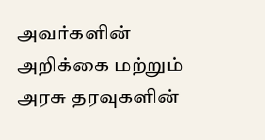அவர்களின் அறிக்கை மற்றும் அரசு தரவுகளின்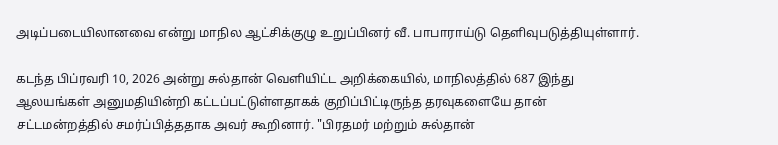அடிப்படையிலானவை என்று மாநில ஆட்சிக்குழு உறுப்பினர் வீ. பாபாராய்டு தெளிவுபடுத்தியுள்ளார்.

கடந்த பிப்ரவரி 10, 2026 அன்று சுல்தான் வெளியிட்ட அறிக்கையில், மாநிலத்தில் 687 இந்து ஆலயங்கள் அனுமதியின்றி கட்டப்பட்டுள்ளதாகக் குறிப்பிட்டிருந்த தரவுகளையே தான் சட்டமன்றத்தில் சமர்ப்பித்ததாக அவர் கூறினார். "பிரதமர் மற்றும் சுல்தான்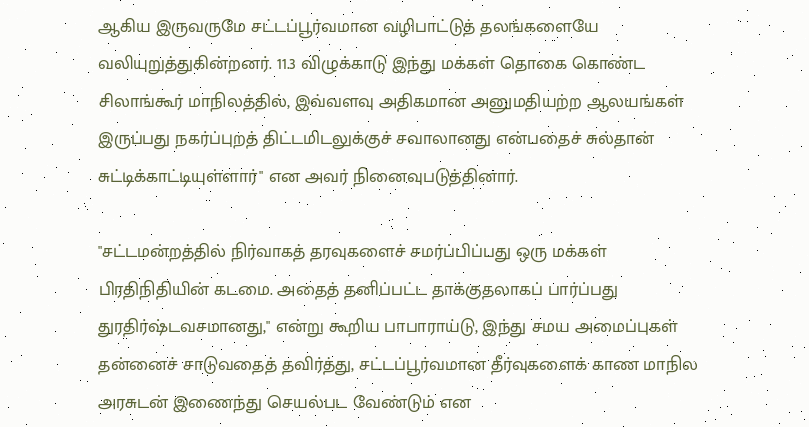ஆகிய இருவருமே சட்டப்பூர்வமான வழிபாட்டுத் தலங்களையே வலியுறுத்துகின்றனர். 11.3 விழுக்காடு இந்து மக்கள் தொகை கொண்ட சிலாங்கூர் மாநிலத்தில், இவ்வளவு அதிகமான அனுமதியற்ற ஆலயங்கள் இருப்பது நகர்ப்புறத் திட்டமிடலுக்குச் சவாலானது என்பதைச் சுல்தான் சுட்டிக்காட்டியுள்ளார்" என அவர் நினைவுபடுத்தினார்.

"சட்டமன்றத்தில் நிர்வாகத் தரவுகளைச் சமர்ப்பிப்பது ஒரு மக்கள் பிரதிநிதியின் கடமை. அதைத் தனிப்பட்ட தாக்குதலாகப் பார்ப்பது துரதிர்ஷ்டவசமானது," என்று கூறிய பாபாராய்டு, இந்து சமய அமைப்புகள் தன்னைச் சாடுவதைத் தவிர்த்து, சட்டப்பூர்வமான தீர்வுகளைக் காண மாநில அரசுடன் இணைந்து செயல்பட வேண்டும் என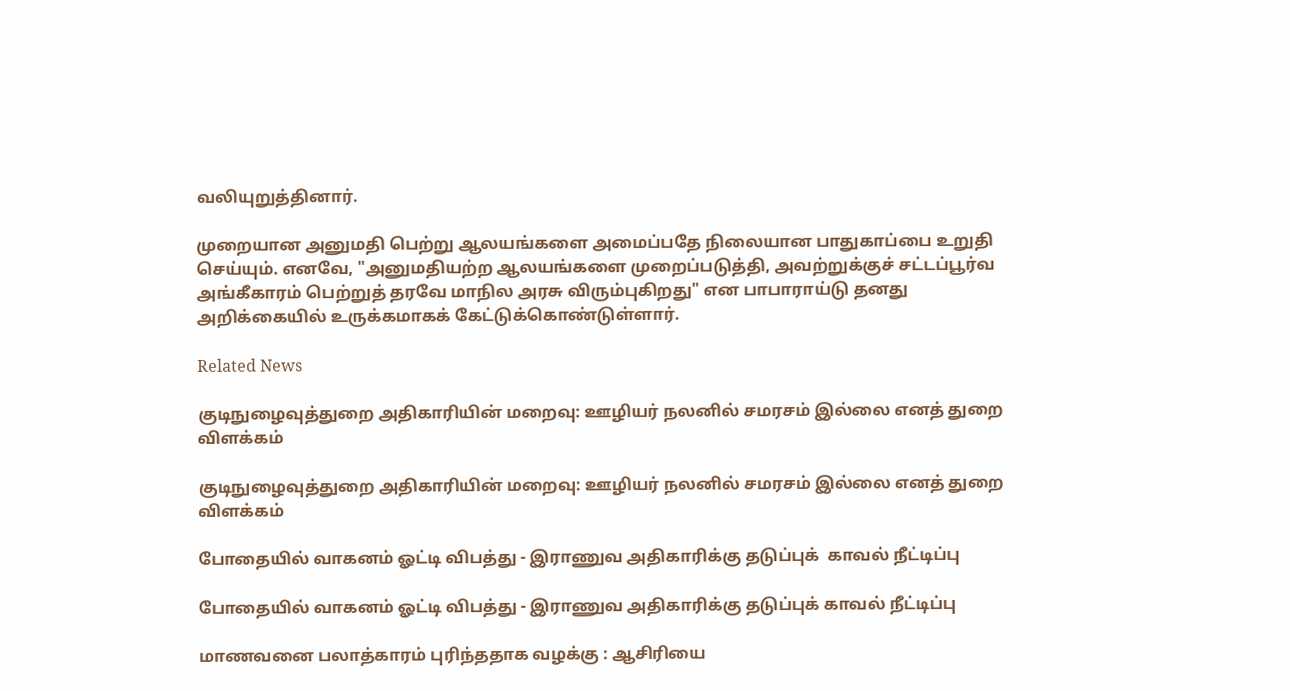வலியுறுத்தினார்.

முறையான அனுமதி பெற்று ஆலயங்களை அமைப்பதே நிலையான பாதுகாப்பை உறுதி செய்யும். எனவே, "அனுமதியற்ற ஆலயங்களை முறைப்படுத்தி, அவற்றுக்குச் சட்டப்பூர்வ அங்கீகாரம் பெற்றுத் தரவே மாநில அரசு விரும்புகிறது" என பாபாராய்டு தனது அறிக்கையில் உருக்கமாகக் கேட்டுக்கொண்டுள்ளார்.

Related News

குடிநுழைவுத்துறை அதிகாரியின் மறைவு: ஊழியர் நலனில் சமரசம் இல்லை எனத் துறை விளக்கம்

குடிநுழைவுத்துறை அதிகாரியின் மறைவு: ஊழியர் நலனில் சமரசம் இல்லை எனத் துறை விளக்கம்

போதையில் வாகனம் ஓட்டி விபத்து - இராணுவ அதிகாரிக்கு தடுப்புக்  காவல் நீட்டிப்பு

போதையில் வாகனம் ஓட்டி விபத்து - இராணுவ அதிகாரிக்கு தடுப்புக் காவல் நீட்டிப்பு

மாணவனை பலாத்காரம் புரிந்ததாக வழக்கு : ஆசிரியை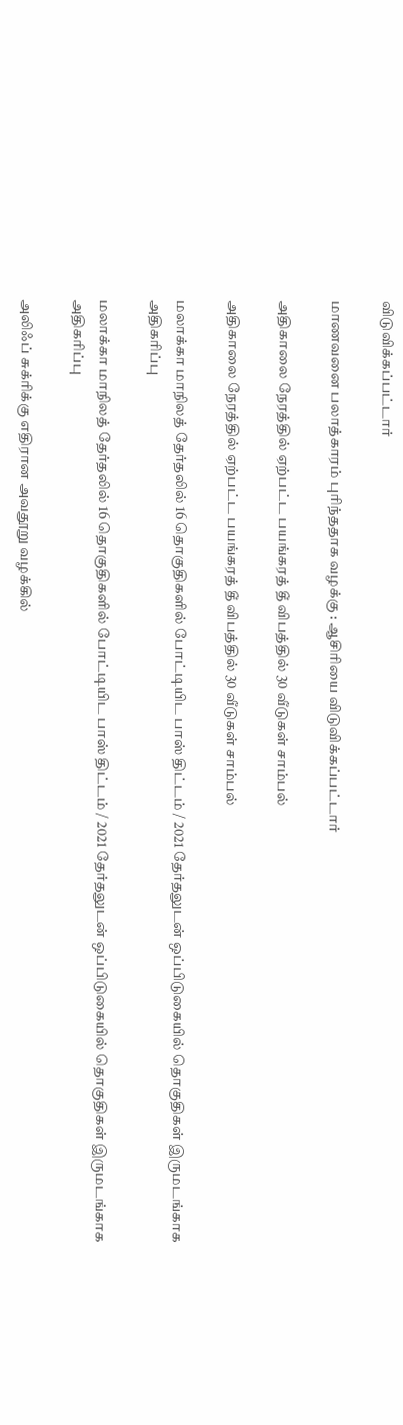விடுவிக்கப்பட்டார்

மாணவனை பலாத்காரம் புரிந்ததாக வழக்கு : ஆசிரியை விடுவிக்கப்பட்டார்

அதிகாலை நேரத்தில் ஏற்பட்ட பயங்கரத் தீ விபத்தில் 30 வீடுகள் சாம்பல்

அதிகாலை நேரத்தில் ஏற்பட்ட பயங்கரத் தீ விபத்தில் 30 வீடுகள் சாம்பல்

மலாக்கா மாநிலத் தேர்தலில் 16 தொகுதிகளில் போட்டியிட பாஸ் திட்டம் / 2021 தேர்தலுடன் ஒப்பிடுகையில் தொகுதிகள் இருமடங்காக அதிகரிப்பு

மலாக்கா மாநிலத் தேர்தலில் 16 தொகுதிகளில் போட்டியிட பாஸ் திட்டம் / 2021 தேர்தலுடன் ஒப்பிடுகையில் தொகுதிகள் இருமடங்காக அதிகரிப்பு

அலிஃப் சுக்ரிக்கு எதிரான அவதூறு வழக்கில்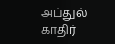அப்துல் காதிர்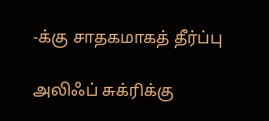-க்கு சாதகமாகத் தீர்ப்பு

அலிஃப் சுக்ரிக்கு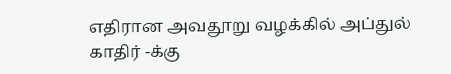எதிரான அவதூறு வழக்கில் அப்துல் காதிர் -க்கு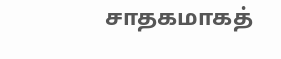சாதகமாகத்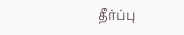தீர்ப்பு